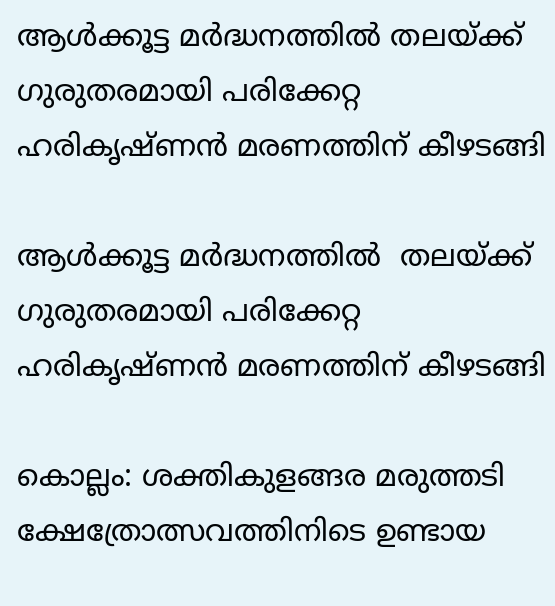ആൾക്കൂട്ട മർദ്ധനത്തിൽ തലയ്ക്ക് ഗുരുതരമായി പരിക്കേറ്റ ഹരികൃഷ്ണൻ മരണത്തിന് കീഴടങ്ങി

ആൾക്കൂട്ട മർദ്ധനത്തിൽ  തലയ്ക്ക് ഗുരുതരമായി പരിക്കേറ്റ ഹരികൃഷ്ണൻ മരണത്തിന് കീഴടങ്ങി

കൊല്ലം: ശക്തികുളങ്ങര മരുത്തടി ക്ഷേത്രോത്സവത്തിനിടെ ഉണ്ടായ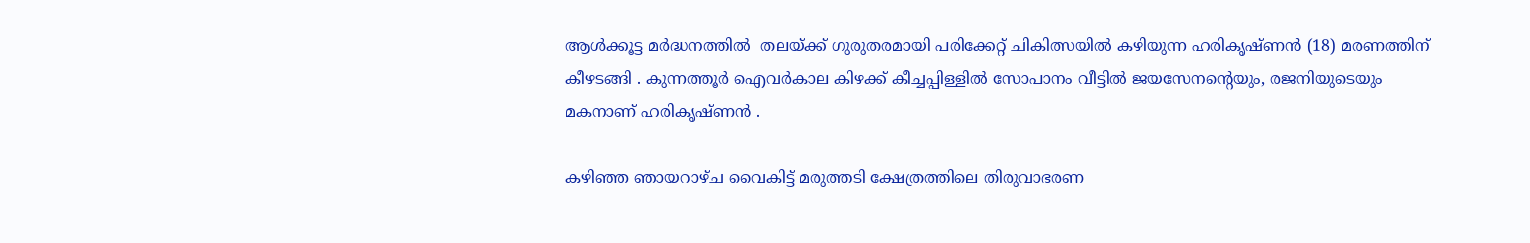ആൾക്കൂട്ട മർദ്ധനത്തിൽ  തലയ്ക്ക് ഗുരുതരമായി പരിക്കേറ്റ് ചികിത്സയില്‍ കഴിയുന്ന ഹരികൃഷ്ണൻ (18) മരണത്തിന് കീഴടങ്ങി . കുന്നത്തൂർ ഐവർകാല കിഴക്ക് കീച്ചപ്പിള്ളിൽ സോപാനം വീട്ടിൽ ജയസേനൻ്റെയും, രജനിയുടെയും  മകനാണ് ഹരികൃഷ്ണൻ .

കഴിഞ്ഞ ഞായറാഴ്ച വൈകിട്ട് മരുത്തടി ക്ഷേത്രത്തിലെ തിരുവാഭരണ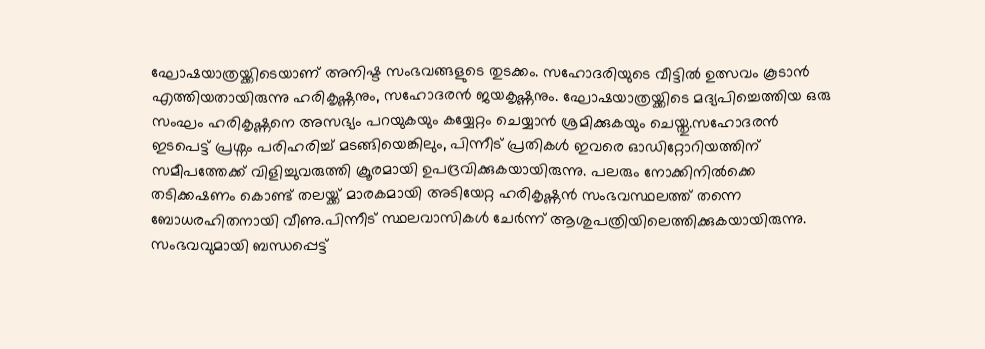ഘോഷയാത്രയ്ക്കിടെയാണ് അനിഷ്ട സംഭവങ്ങളുടെ തുടക്കം. സഹോദരിയുടെ വീട്ടിൽ ഉത്സവം കൂടാന്‍ എത്തിയതായിരുന്നു ഹരികൃഷ്ണനും, സഹോദരൻ ജയകൃഷ്ണനും. ഘോഷയാത്രയ്ക്കിടെ മദ്യപിച്ചെത്തിയ ഒരു സംഘം ഹരികൃഷ്ണനെ അസഭ്യം പറയുകയും കയ്യേറ്റം ചെയ്യാൻ ശ്രമിക്കുകയും ചെയ്തു.സഹോദരൻ ഇടപെട്ട് പ്രശ്നം പരിഹരിച്ച് മടങ്ങിയെങ്കിലും, പിന്നീട് പ്രതികൾ ഇവരെ ഓഡിറ്റോറിയത്തിന് സമീപത്തേക്ക് വിളിച്ചുവരുത്തി ക്രൂരമായി ഉപദ്രവിക്കുകയായിരുന്നു. പലരും നോക്കിനിൽക്കെ  തടിക്കഷണം കൊണ്ട് തലയ്ക്ക് മാരകമായി അടിയേറ്റ ഹരികൃഷ്ണൻ സംഭവസ്ഥലത്ത് തന്നെ ബോധരഹിതനായി വീണു.പിന്നീട് സ്ഥലവാസികൾ ചേർന്ന് ആശുപത്രിയിലെത്തിക്കുകയായിരുന്നു. സംഭവവുമായി ബന്ധപ്പെട്ട്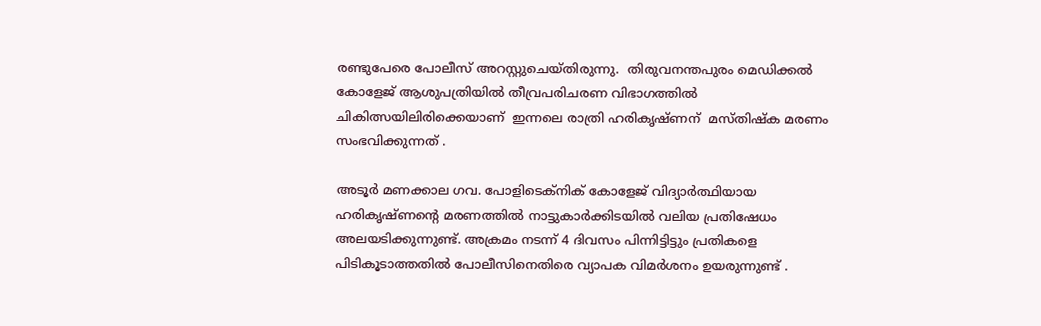രണ്ടുപേരെ പോലീസ് അറസ്റ്റുചെയ്തിരുന്നു.  തിരുവനന്തപുരം മെഡിക്കൽ കോളേജ് ആശുപത്രിയിൽ തീവ്രപരിചരണ വിഭാഗത്തിൽ ചികിത്സയിലിരിക്കെയാണ്  ഇന്നലെ രാത്രി ഹരികൃഷ്ണന്  മസ്തിഷ്ക മരണം സംഭവിക്കുന്നത് .

അടൂർ മണക്കാല ഗവ. പോളിടെക്നിക് കോളേജ് വിദ്യാർത്ഥിയായ ഹരികൃഷ്ണന്റെ മരണത്തില്‍ നാട്ടുകാർക്കിടയിൽ വലിയ പ്രതിഷേധം അലയടിക്കുന്നുണ്ട്. അക്രമം നടന്ന് 4 ദിവസം പിന്നിട്ടിട്ടും പ്രതികളെ പിടികൂടാത്തതിൽ പോലീസിനെതിരെ വ്യാപക വിമർശനം ഉയരുന്നുണ്ട് .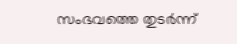സംഭവത്തെ തുടർന്ന്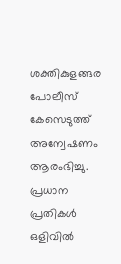ശക്തികുളങ്ങര പോലീസ് കേസെടുത്ത് അന്വേഷണം ആരംഭിച്ചു. പ്രധാന പ്രതികൾ ഒളിവിൽ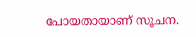പോയതായാണ് സൂചന.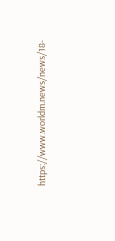https://www.worldm.news/news/18-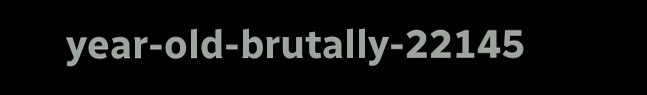year-old-brutally-22145